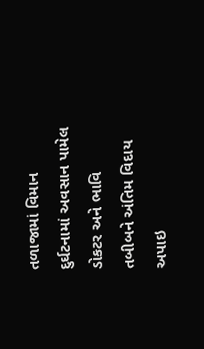તળાજામાં વિમાન દુર્ઘટનામાં અવસાન પામેલ ડોકટર અને ભાવિ તબીબને અંતિમ વિદાય અપાઇ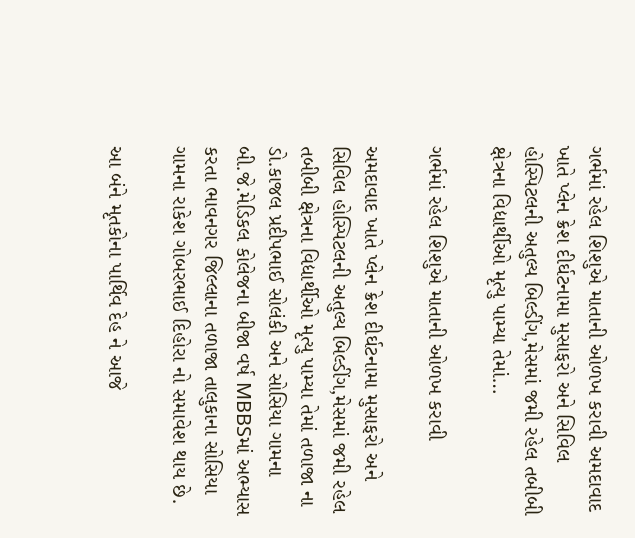ગર્ભમાં રહેલ શિશુએ માતાની ઓળખ કરાવી અમદાવાદ ખાતે પ્લેન ક્રેશ દીર્ઘટનામા મુસાફરો અને સિવિલ હોસ્પિટલની અતુલ્ય બિલ્ડીંગ,મેસમાં જમી રહેલ તબીબી ક્ષેત્રના વિદ્યાર્થીઓ મૃત્યુ પામ્યા તેમાં…

ગર્ભમાં રહેલ શિશુએ માતાની ઓળખ કરાવી

અમદાવાદ ખાતે પ્લેન ક્રેશ દીર્ઘટનામા મુસાફરો અને સિવિલ હોસ્પિટલની અતુલ્ય બિલ્ડીંગ,મેસમાં જમી રહેલ તબીબી ક્ષેત્રના વિદ્યાર્થીઓ મૃત્યુ પામ્યા તેમાં તળાજા ના ડો.કાજલ પ્રદીપભાઈ સોલંકી અને સોસિયા ગામના બી.જે.મેડિકલ કોલેજના બીજા વર્ષ MBBSમાં અભ્યાસ કરતા ભાવનગર જિલ્લાના તળાજા તાલુકાના સોસિયા ગામના રાકેશ ગોબરભાઈ દિહોરા નો સમાવેશ થાય છે.

આ બંને મૃતકોના પાર્થિવ દેહ ને આજે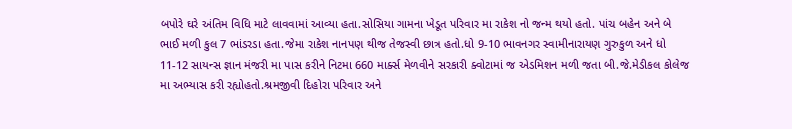બપોરે ઘરે અંતિમ વિધિ માટે લાવવામાં આવ્યા હતા.સોસિયા ગામના ખેડૂત પરિવાર મા રાકેશ નો જન્મ થયો હતો. પાંચ બહેન અને બે ભાઈ મળી કુલ 7 ભાંડરડા હતા.જેમા રાકેશ નાનપણ થીજ તેજસ્વી છાત્ર હતો.ધો 9-10 ભાવનગર સ્વામીનારાયણ ગુરુકુળ અને ધો 11-12 સાયન્સ જ્ઞાન મંજરી મા પાસ કરીને નિટમા 660 માર્ક્સ મેળવીને સરકારી ક્વોટામાં જ એડમિશન મળી જતા બી.જે.મેડીકલ કોલેજ મા અભ્યાસ કરી રહ્યોહતો.શ્રમજીવી દિહોરા પરિવાર અને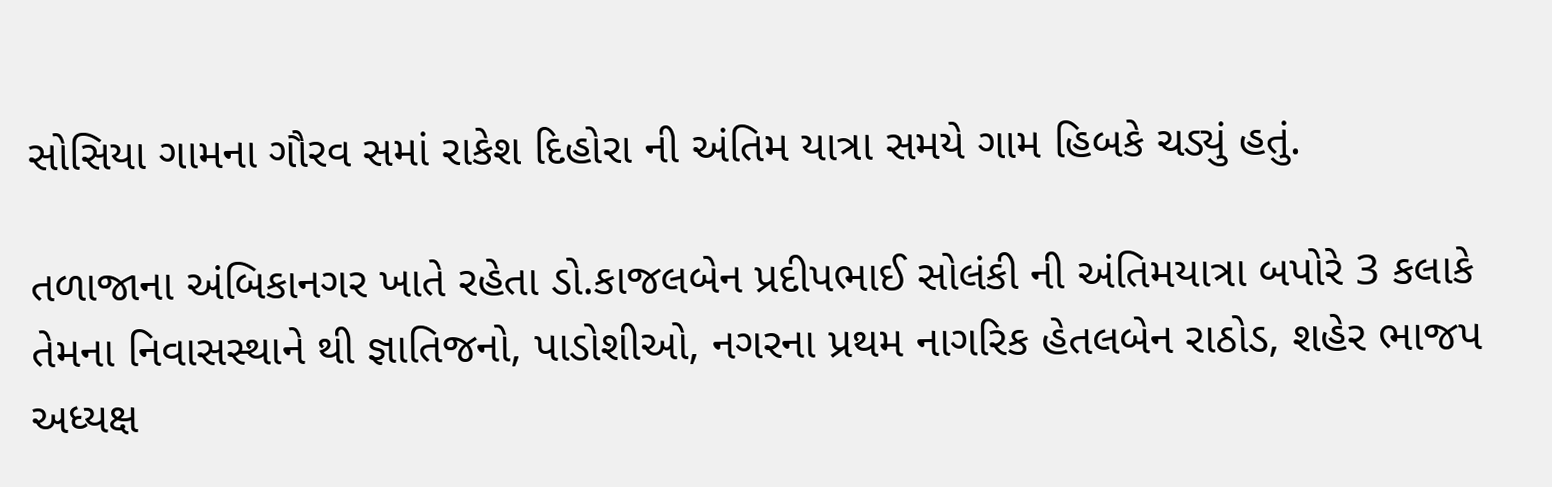સોસિયા ગામના ગૌરવ સમાં રાકેશ દિહોરા ની અંતિમ યાત્રા સમયે ગામ હિબકે ચડ્યું હતું.

તળાજાના અંબિકાનગર ખાતે રહેતા ડો.કાજલબેન પ્રદીપભાઈ સોલંકી ની અંતિમયાત્રા બપોરે 3 કલાકે તેમના નિવાસસ્થાને થી જ્ઞાતિજનો, પાડોશીઓ, નગરના પ્રથમ નાગરિક હેતલબેન રાઠોડ, શહેર ભાજપ અધ્યક્ષ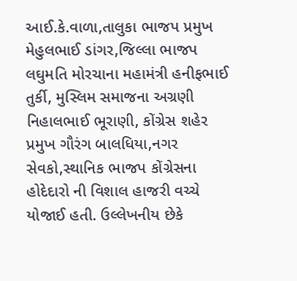આઈ.કે.વાળા,તાલુકા ભાજપ પ્રમુખ મેહુલભાઈ ડાંગર,જિલ્લા ભાજપ લઘુમતિ મોરચાના મહામંત્રી હનીફભાઈ તુર્કી, મુસ્લિમ સમાજના અગ્રણી નિહાલભાઈ ભૂરાણી, કોંગ્રેસ શહેર પ્રમુખ ગૌરંગ બાલધિયા,નગર સેવકો,સ્થાનિક ભાજપ કોંગ્રેસના હોદેદારો ની વિશાલ હાજરી વચ્ચે યોજાઈ હતી. ઉલ્લેખનીય છેકે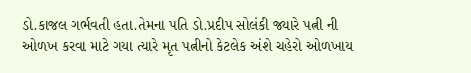ડો.કાજલ ગર્ભવતી હતા.તેમના પતિ ડો.પ્રદીપ સોલંકી જ્યારે પત્ની ની ઓળખ કરવા માટે ગયા ત્યારે મૃત પત્નીનો કેટલેક અંશે ચહેરો ઓળખાય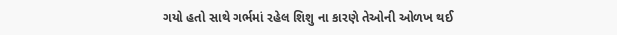ગયો હતો સાથે ગર્ભમાં રહેલ શિશુ ના કારણે તેઓની ઓળખ થઈ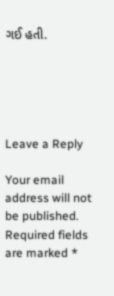ગઈ હતી.





Leave a Reply

Your email address will not be published. Required fields are marked *